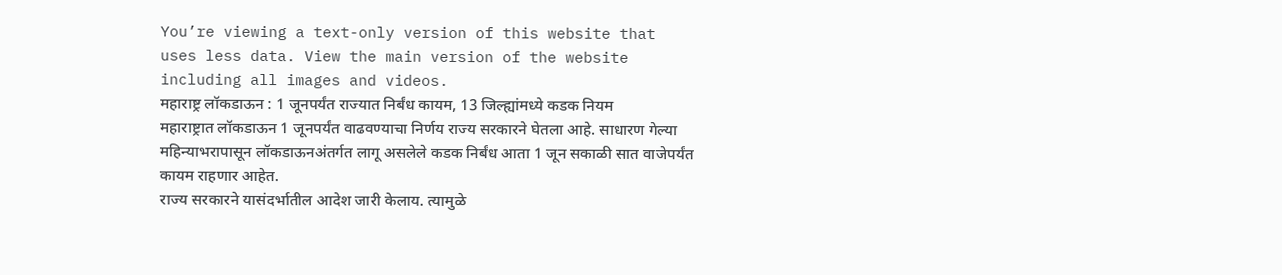You’re viewing a text-only version of this website that uses less data. View the main version of the website including all images and videos.
महाराष्ट्र लॉकडाऊन : 1 जूनपर्यंत राज्यात निर्बंध कायम, 13 जिल्ह्यांमध्ये कडक नियम
महाराष्ट्रात लॉकडाऊन 1 जूनपर्यंत वाढवण्याचा निर्णय राज्य सरकारने घेतला आहे. साधारण गेल्या महिन्याभरापासून लॉकडाऊनअंतर्गत लागू असलेले कडक निर्बंध आता 1 जून सकाळी सात वाजेपर्यंत कायम राहणार आहेत.
राज्य सरकारने यासंदर्भातील आदेश जारी केलाय. त्यामुळे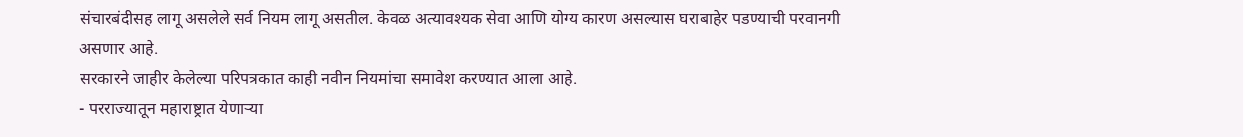संचारबंदीसह लागू असलेले सर्व नियम लागू असतील. केवळ अत्यावश्यक सेवा आणि योग्य कारण असल्यास घराबाहेर पडण्याची परवानगी असणार आहे.
सरकारने जाहीर केलेल्या परिपत्रकात काही नवीन नियमांचा समावेश करण्यात आला आहे.
- परराज्यातून महाराष्ट्रात येणाऱ्या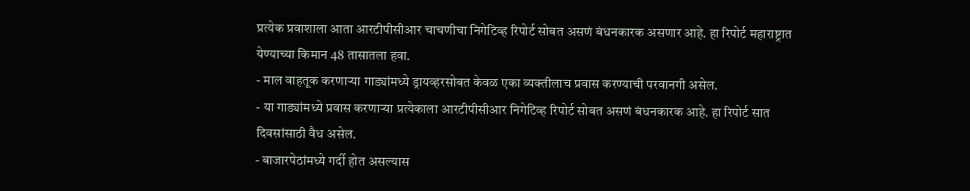प्रत्येक प्रवाशाला आता आरटीपीसीआर चाचणीचा निगेटिव्ह रिपोर्ट सोबत असणं बंधनकारक असणार आहे. हा रिपोर्ट महाराष्ट्रात येण्याच्या किमान 48 तासातला हवा.
- माल वाहतूक करणाऱ्या गाड्यांमध्ये ड्रायव्हरसोबत केवळ एका व्यक्तीलाच प्रवास करण्याची परवानगी असेल.
- या गाड्यांमध्ये प्रवास करणाऱ्या प्रत्येकाला आरटीपीसीआर निगेटिव्ह रिपोर्ट सोबत असणं बंधनकारक आहे. हा रिपोर्ट सात दिवसांसाठी वैध असेल.
- बाजारपेठांमध्ये गर्दी होत असल्यास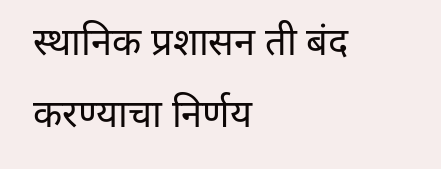स्थानिक प्रशासन ती बंद करण्याचा निर्णय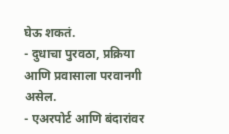घेऊ शकतं.
- दुधाचा पुरवठा, प्रक्रिया आणि प्रवासाला परवानगी असेल.
- एअरपोर्ट आणि बंदारांवर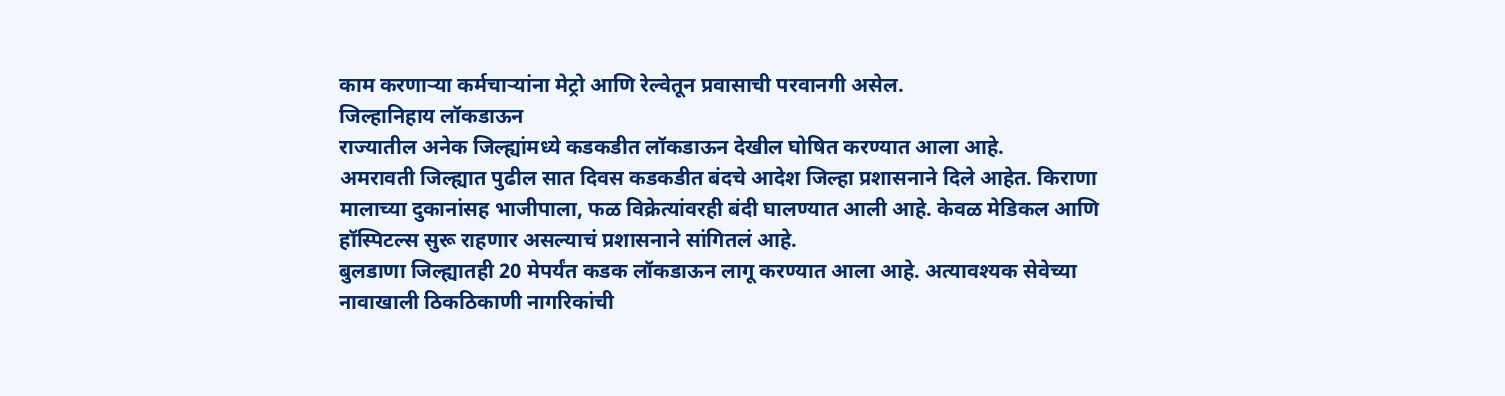काम करणाऱ्या कर्मचाऱ्यांना मेट्रो आणि रेल्वेतून प्रवासाची परवानगी असेल.
जिल्हानिहाय लॉकडाऊन
राज्यातील अनेक जिल्ह्यांमध्ये कडकडीत लॉकडाऊन देखील घोषित करण्यात आला आहे.
अमरावती जिल्ह्यात पुढील सात दिवस कडकडीत बंदचे आदेश जिल्हा प्रशासनाने दिले आहेत. किराणा मालाच्या दुकानांसह भाजीपाला, फळ विक्रेत्यांवरही बंदी घालण्यात आली आहे. केवळ मेडिकल आणि हॉस्पिटल्स सुरू राहणार असल्याचं प्रशासनाने सांगितलं आहे.
बुलडाणा जिल्ह्यातही 20 मेपर्यंत कडक लॉकडाऊन लागू करण्यात आला आहे. अत्यावश्यक सेवेच्या नावाखाली ठिकठिकाणी नागरिकांची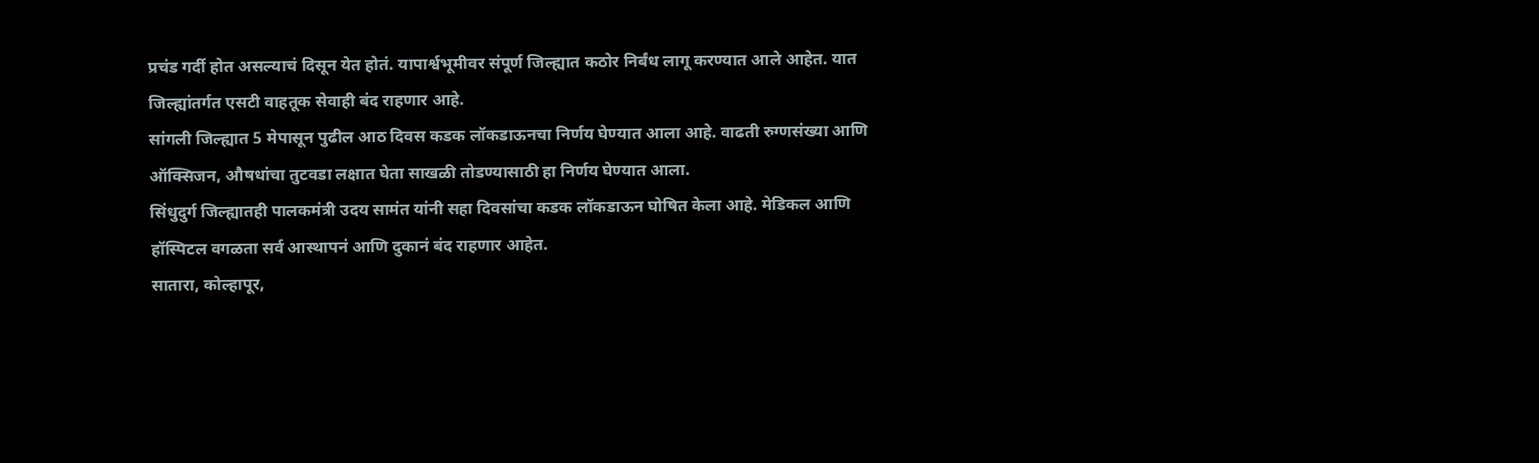प्रचंड गर्दी होत असल्याचं दिसून येत होतं. यापार्श्वभूमीवर संपूर्ण जिल्ह्यात कठोर निर्बंध लागू करण्यात आले आहेत. यात जिल्ह्यांतर्गत एसटी वाहतूक सेवाही बंद राहणार आहे.
सांगली जिल्ह्यात 5 मेपासून पुढील आठ दिवस कडक लॉकडाऊनचा निर्णय घेण्यात आला आहे. वाढती रुग्णसंख्या आणि ऑक्सिजन, औषधांचा तुटवडा लक्षात घेता साखळी तोडण्यासाठी हा निर्णय घेण्यात आला.
सिंधुदुर्ग जिल्ह्यातही पालकमंत्री उदय सामंत यांनी सहा दिवसांचा कडक लॉकडाऊन घोषित केला आहे. मेडिकल आणि हॉस्पिटल वगळता सर्व आस्थापनं आणि दुकानं बंद राहणार आहेत.
सातारा, कोल्हापूर,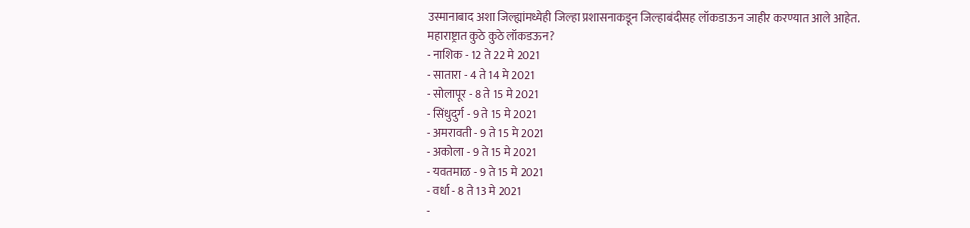उस्मानाबाद अशा जिल्ह्यांमध्येही जिल्हा प्रशासनाकडून जिल्हाबंदीसह लॉकडाऊन जाहीर करण्यात आले आहेत.
महाराष्ट्रात कुठे कुठे लॉकडऊन?
- नाशिक - 12 ते 22 मे 2021
- सातारा - 4 ते 14 मे 2021
- सोलापूर - 8 ते 15 मे 2021
- सिंधुदुर्ग - 9 ते 15 मे 2021
- अमरावती - 9 ते 15 मे 2021
- अकोला - 9 ते 15 मे 2021
- यवतमाळ - 9 ते 15 मे 2021
- वर्धा - 8 ते 13 मे 2021
-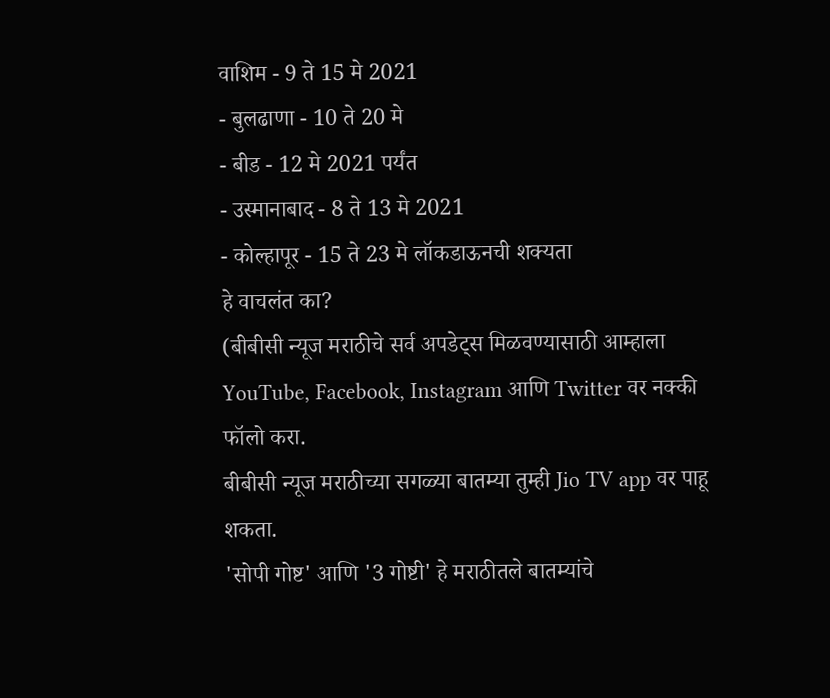वाशिम - 9 ते 15 मे 2021
- बुलढाणा - 10 ते 20 मे
- बीड - 12 मे 2021 पर्यंत
- उस्मानाबाद - 8 ते 13 मे 2021
- कोल्हापूर - 15 ते 23 मे लॉकडाऊनची शक्यता
हे वाचलंत का?
(बीबीसी न्यूज मराठीचे सर्व अपडेट्स मिळवण्यासाठी आम्हाला YouTube, Facebook, Instagram आणि Twitter वर नक्की फॉलो करा.
बीबीसी न्यूज मराठीच्या सगळ्या बातम्या तुम्ही Jio TV app वर पाहू शकता.
'सोपी गोष्ट' आणि '3 गोष्टी' हे मराठीतले बातम्यांचे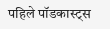पहिले पॉडकास्ट्स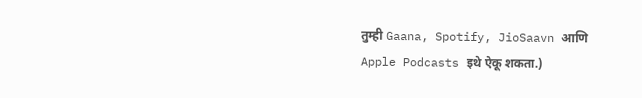तुम्ही Gaana, Spotify, JioSaavn आणि Apple Podcasts इथे ऐकू शकता.)